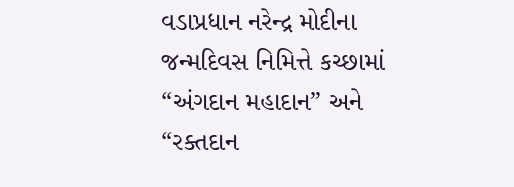વડાપ્રધાન નરેન્દ્ર મોદીના જન્મદિવસ નિમિત્તે કચ્છામાં “અંગદાન મહાદાન” અને “રક્તદાન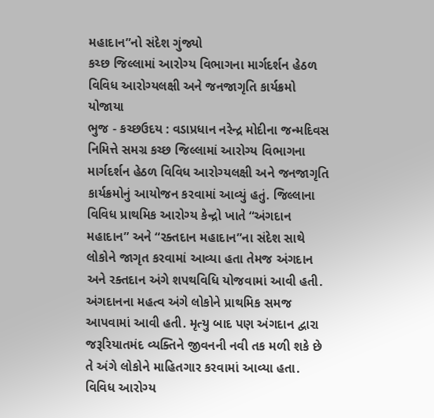મહાદાન”નો સંદેશ ગુંજ્યો
કચ્છ જિલ્લામાં આરોગ્ય વિભાગના માર્ગદર્શન હેઠળ વિવિધ આરોગ્યલક્ષી અને જનજાગૃતિ કાર્યક્રમો યોજાયા
ભુજ - કચ્છઉદય : વડાપ્રધાન નરેન્દ્ર મોદીના જન્મદિવસ નિમિત્તે સમગ્ર કચ્છ જિલ્લામાં આરોગ્ય વિભાગના માર્ગદર્શન હેઠળ વિવિધ આરોગ્યલક્ષી અને જનજાગૃતિ કાર્યક્રમોનું આયોજન કરવામાં આવ્યું હતું. જિલ્લાના વિવિધ પ્રાથમિક આરોગ્ય કેન્દ્રો ખાતે “અંગદાન મહાદાન” અને “રક્તદાન મહાદાન”ના સંદેશ સાથે લોકોને જાગૃત કરવામાં આવ્યા હતા તેમજ અંગદાન અને રક્તદાન અંગે શપથવિધિ યોજવામાં આવી હતી. અંગદાનના મહત્વ અંગે લોકોને પ્રાથમિક સમજ આપવામાં આવી હતી. મૃત્યુ બાદ પણ અંગદાન દ્વારા જરૂરિયાતમંદ વ્યક્તિને જીવનની નવી તક મળી શકે છે તે અંગે લોકોને માહિતગાર કરવામાં આવ્યા હતા. વિવિધ આરોગ્ય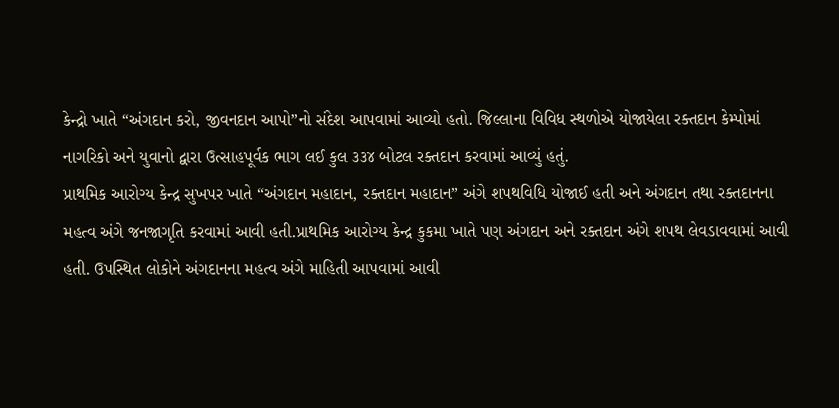કેન્દ્રો ખાતે “અંગદાન કરો, જીવનદાન આપો”નો સંદેશ આપવામાં આવ્યો હતો. જિલ્લાના વિવિધ સ્થળોએ યોજાયેલા રક્તદાન કેમ્પોમાં નાગરિકો અને યુવાનો દ્વારા ઉત્સાહપૂર્વક ભાગ લઈ કુલ ૩૩૪ બોટલ રક્તદાન કરવામાં આવ્યું હતું.
પ્રાથમિક આરોગ્ય કેન્દ્ર સુખપર ખાતે “અંગદાન મહાદાન, રક્તદાન મહાદાન” અંગે શપથવિધિ યોજાઈ હતી અને અંગદાન તથા રક્તદાનના મહત્વ અંગે જનજાગૃતિ કરવામાં આવી હતી.પ્રાથમિક આરોગ્ય કેન્દ્ર કુકમા ખાતે પણ અંગદાન અને રક્તદાન અંગે શપથ લેવડાવવામાં આવી હતી. ઉપસ્થિત લોકોને અંગદાનના મહત્વ અંગે માહિતી આપવામાં આવી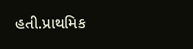હતી.પ્રાથમિક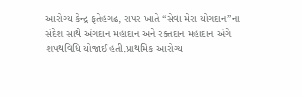આરોગ્ય કેન્દ્ર ફતેહગઢ, રાપર ખાતે “સેવા મેરા યોગદાન”ના સંદેશ સાથે અંગદાન મહાદાન અને રક્તદાન મહાદાન અંગે શપથવિધિ યોજાઈ હતી.પ્રાથમિક આરોગ્ય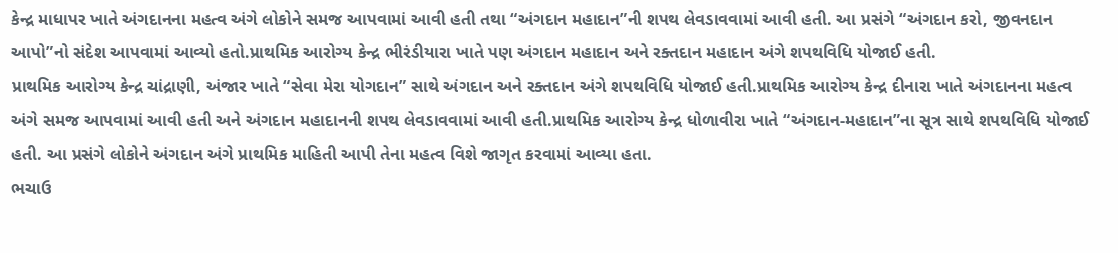કેન્દ્ર માધાપર ખાતે અંગદાનના મહત્વ અંગે લોકોને સમજ આપવામાં આવી હતી તથા “અંગદાન મહાદાન”ની શપથ લેવડાવવામાં આવી હતી. આ પ્રસંગે “અંગદાન કરો, જીવનદાન આપો”નો સંદેશ આપવામાં આવ્યો હતો.પ્રાથમિક આરોગ્ય કેન્દ્ર ભીરંડીયારા ખાતે પણ અંગદાન મહાદાન અને રક્તદાન મહાદાન અંગે શપથવિધિ યોજાઈ હતી.
પ્રાથમિક આરોગ્ય કેન્દ્ર ચાંદ્રાણી, અંજાર ખાતે “સેવા મેરા યોગદાન” સાથે અંગદાન અને રક્તદાન અંગે શપથવિધિ યોજાઈ હતી.પ્રાથમિક આરોગ્ય કેન્દ્ર દીનારા ખાતે અંગદાનના મહત્વ અંગે સમજ આપવામાં આવી હતી અને અંગદાન મહાદાનની શપથ લેવડાવવામાં આવી હતી.પ્રાથમિક આરોગ્ય કેન્દ્ર ધોળાવીરા ખાતે “અંગદાન-મહાદાન”ના સૂત્ર સાથે શપથવિધિ યોજાઈ હતી. આ પ્રસંગે લોકોને અંગદાન અંગે પ્રાથમિક માહિતી આપી તેના મહત્વ વિશે જાગૃત કરવામાં આવ્યા હતા.
ભચાઉ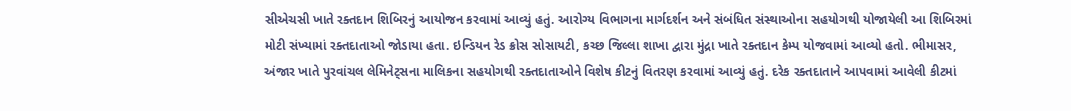સીએચસી ખાતે રક્તદાન શિબિરનું આયોજન કરવામાં આવ્યું હતું. આરોગ્ય વિભાગના માર્ગદર્શન અને સંબંધિત સંસ્થાઓના સહયોગથી યોજાયેલી આ શિબિરમાં મોટી સંખ્યામાં રક્તદાતાઓ જોડાયા હતા. ઇન્ડિયન રેડ ક્રોસ સોસાયટી, કચ્છ જિલ્લા શાખા દ્વારા મુંદ્રા ખાતે રક્તદાન કેમ્પ યોજવામાં આવ્યો હતો. ભીમાસર, અંજાર ખાતે પુરવાંચલ લેમિનેટ્સના માલિકના સહયોગથી રક્તદાતાઓને વિશેષ કીટનું વિતરણ કરવામાં આવ્યું હતું. દરેક રક્તદાતાને આપવામાં આવેલી કીટમાં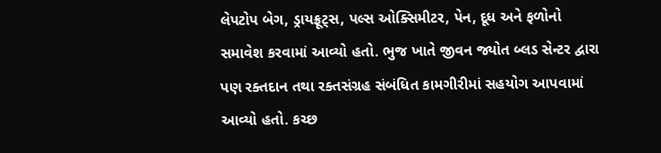લેપટોપ બેગ, ડ્રાયફ્રૂટ્સ, પલ્સ ઓક્સિમીટર, પેન, દૂધ અને ફળોનો સમાવેશ કરવામાં આવ્યો હતો. ભુજ ખાતે જીવન જ્યોત બ્લડ સેન્ટર દ્વારા પણ રક્તદાન તથા રક્તસંગ્રહ સંબંધિત કામગીરીમાં સહયોગ આપવામાં આવ્યો હતો. કચ્છ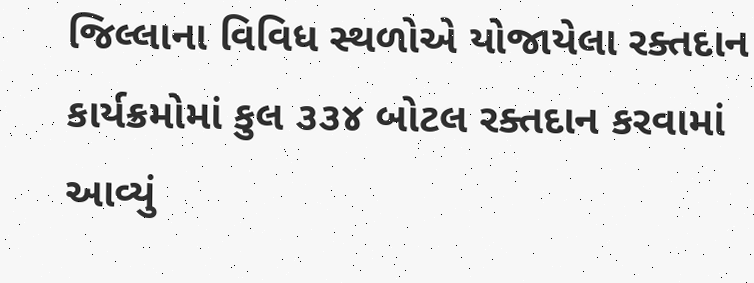જિલ્લાના વિવિધ સ્થળોએ યોજાયેલા રક્તદાન કાર્યક્રમોમાં કુલ ૩૩૪ બોટલ રક્તદાન કરવામાં આવ્યું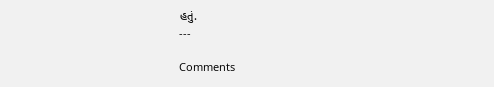હતું.
---

Comments